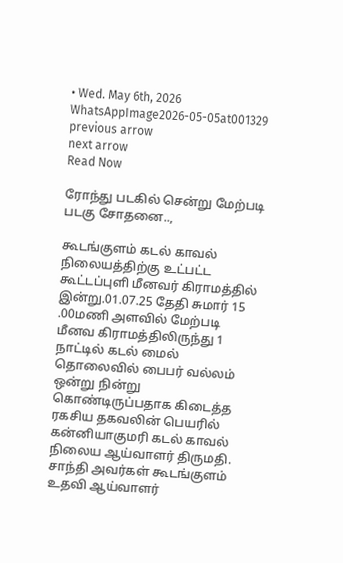• Wed. May 6th, 2026
WhatsAppImage2026-05-05at001329
previous arrow
next arrow
Read Now

ரோந்து படகில் சென்று மேற்படி படகு சோதனை..,

கூடங்குளம் கடல் காவல் நிலையத்திற்கு உட்பட்ட கூட்டப்புளி மீனவர் கிராமத்தில் இன்று.01.07.25 தேதி சுமார் 15 .00மணி அளவில் மேற்படி மீனவ கிராமத்திலிருந்து 1 நாட்டில் கடல் மைல் தொலைவில் பைபர் வல்லம் ஒன்று நின்று கொண்டிருப்பதாக கிடைத்த ரகசிய தகவலின் பெயரில் கன்னியாகுமரி கடல் காவல் நிலைய ஆய்வாளர் திருமதி. சாந்தி அவர்கள் கூடங்குளம் உதவி ஆய்வாளர்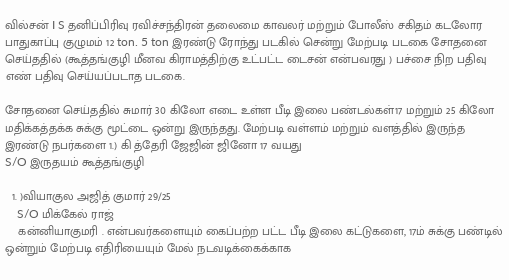வில்சன் I S தனிப்பிரிவு ரவிச்சந்திரன் தலைமை காவலர் மற்றும் போலீஸ் சகிதம் கடலோர பாதுகாப்பு குழுமம் 12 ton. 5 ton இரண்டு ரோந்து படகில் சென்று மேற்படி படகை சோதனை செய்ததில் (கூத்தங்குழி மீனவ கிராமத்திற்கு உட்பட்ட டைசன் என்பவரது ) பச்சை நிற பதிவு எண் பதிவு செய்யப்படாத படகை.

சோதனை செய்ததில் சுமார் 30 கிலோ எடை உள்ள பீடி இலை பண்டல்கள்17 மற்றும் 25 கிலோ மதிக்கத்தக்க சுக்கு மூட்டை ஒன்று இருந்தது. மேற்படி வள்ளம் மற்றும் வளத்தில் இருந்த இரண்டு நபர்களை 1.) கி த்தேரி ஜேஜின் ஜினோ 17 வயது
S/O இருதயம் கூத்தங்குழி

  1. )வியாகுல அஜித் குமார் 29/25
    S/O மிக்கேல் ராஜ்
    கன்னியாகுமரி . என்பவர்களையும் கைப்பற்ற பட்ட பீடி இலை கட்டுகளை, 17ம் சுக்கு பண்டில் ஒன்றும் மேற்படி எதிரியையும் மேல் நடவடிக்கைக்காக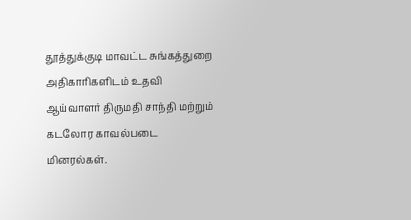தூத்துக்குடி மாவட்ட சுங்கத்துறை அதிகாரிகளிடம் உதவி ஆய்வாளர் திருமதி சாந்தி மற்றும் கடலோர காவல்படை மினரல்கள்.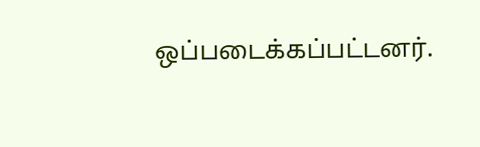ஒப்படைக்கப்பட்டனர்.